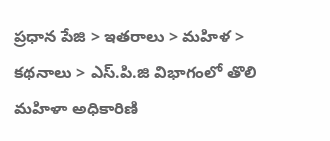ప్రధాన పేజి > ఇతరాలు > మహిళ > కథనాలు > ఎస్.పి.జి విభాగంలో తొలి మహిళా అధికారిణి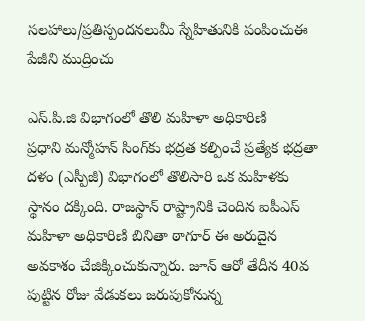సలహాలు/ప్రతిస్పందనలుమీ స్నేహితునికి పంపించుఈ పేజీని ముద్రించు

ఎస్.పి.జి విభాగంలో తొలి మహిళా అధికారిణి
ప్రధాని మన్మోహన్ సింగ్‌కు భద్రత కల్పించే ప్రత్యేక భద్రతా దళం (ఎస్పీజీ) విభాగంలో తొలిసారి ఒక మహిళకు స్థానం దక్కింది. రాజస్థాన్ రాష్ట్రానికి చెందిన ఐపీఎస్ మహిళా అధికారిణి బినితా ఠాగూర్‌ ఈ అరుదైన అవకాశం చేజిక్కించుకున్నారు. జూన్ ఆరో తేదీన 40వ పుట్టిన రోజు వేడుకలు జరుపుకోనున్న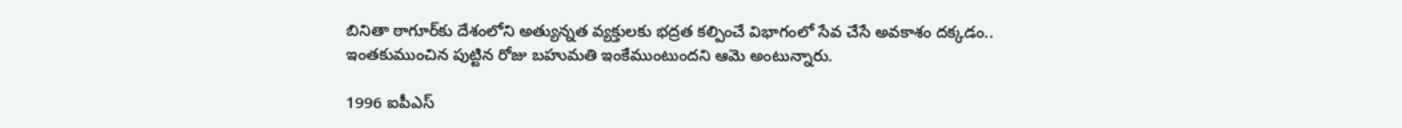బినితా ఠాగూర్‌కు దేశంలోని అత్యున్నత వ్యక్తులకు భద్రత కల్పించే విభాగంలో సేవ చేసే అవకాశం దక్కడం.. ఇంతకుముంచిన పుట్టిన రోజు బహుమతి ఇంకేముంటుందని ఆమె అంటున్నారు.

1996 ఐపీఎస్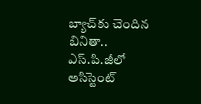బ్యాచ్‌కు చెందిన బినితా.. ఎస్.పి.జీలో అసిస్టెంట్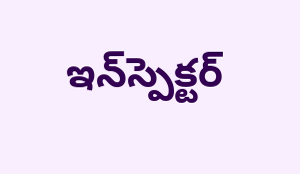ఇన్‌స్పెక్టర్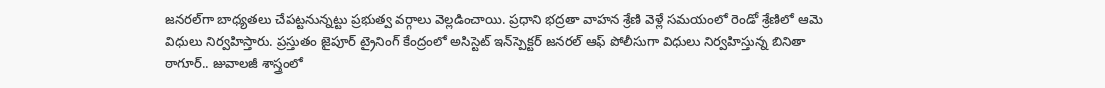జనరల్‌గా బాధ్యతలు చేపట్టనున్నట్టు ప్రభుత్వ వర్గాలు వెల్లడించాయి. ప్రధాని భద్రతా వాహన శ్రేణి వెళ్లే సమయంలో రెండో శ్రేణిలో ఆమె విధులు నిర్వహిస్తారు. ప్రస్తుతం జైపూర్‌ ట్రైనింగ్ కేంద్రంలో అసిస్టెట్ ఇన్‌స్పెక్టర్ జనరల్‌ ఆఫ్‌ పోలీసుగా విధులు నిర్వహిస్తున్న బినితా ఠాగూర్.. జువాలజీ శాస్త్రంలో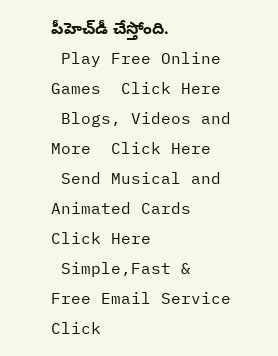పీహెచ్‌డీ చేస్తోంది.
 Play Free Online Games  Click Here
 Blogs, Videos and More  Click Here
 Send Musical and Animated Cards  Click Here
 Simple,Fast & Free Email Service  Click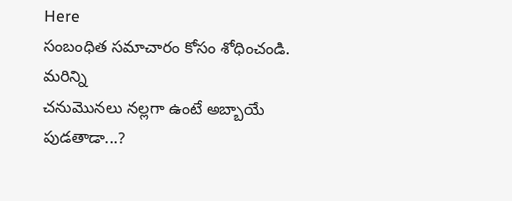Here
సంబంధిత సమాచారం కోసం శోధించండి.
మరిన్ని
చనుమొనలు నల్లగా ఉంటే అబ్బాయే పుడతాడా...?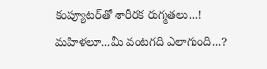కంప్యూటర్‌తో శారీరక రుగ్మతలు...!
మహిళలూ...మీ వంటగది ఎలాగుంది...?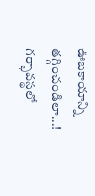ఊబకాయాన్ని తగ్గించండిలా...!
గర్భావస్థలో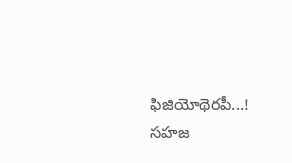ఫిజియోథెరపీ...!
సహజ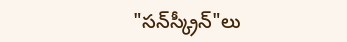"సన్‌స్క్రీన్"లు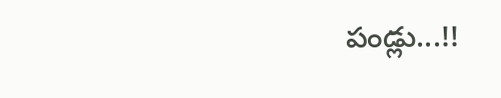పండ్లు...!!